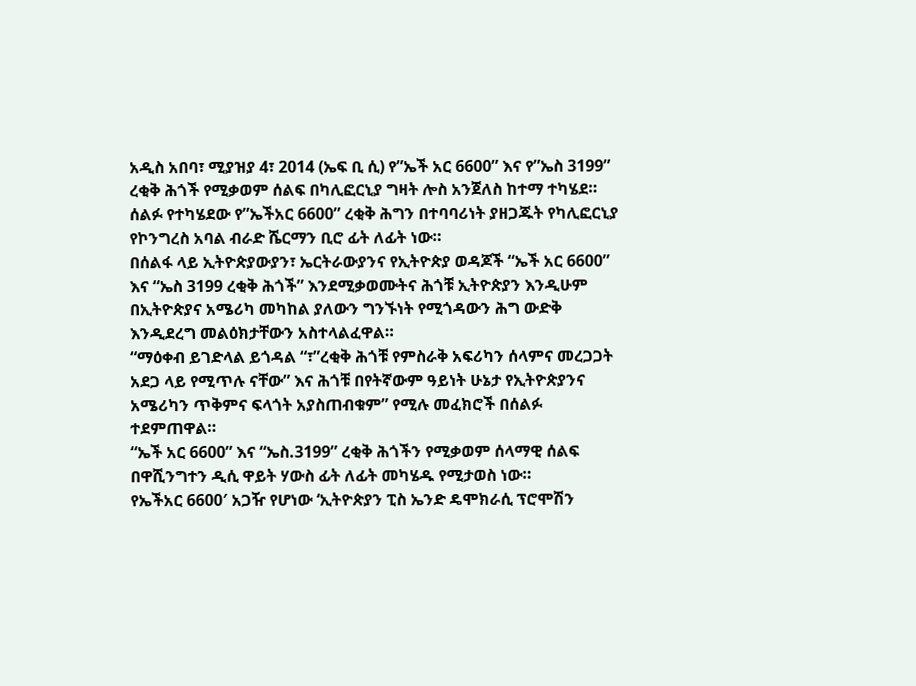አዲስ አበባ፣ ሚያዝያ 4፣ 2014 (ኤፍ ቢ ሲ) የ”ኤች አር 6600” እና የ”ኤስ 3199” ረቂቅ ሕጎች የሚቃወም ሰልፍ በካሊፎርኒያ ግዛት ሎስ አንጀለስ ከተማ ተካሄደ።
ሰልፉ የተካሄደው የ”ኤችአር 6600” ረቂቅ ሕግን በተባባሪነት ያዘጋጁት የካሊፎርኒያ የኮንግረስ አባል ብራድ ሼርማን ቢሮ ፊት ለፊት ነው።
በሰልፋ ላይ ኢትዮጵያውያን፣ ኤርትራውያንና የኢትዮጵያ ወዳጆች “ኤች አር 6600” እና “ኤስ 3199 ረቂቅ ሕጎች” እንደሚቃወሙትና ሕጎቹ ኢትዮጵያን እንዲሁም በኢትዮጵያና አሜሪካ መካከል ያለውን ግንኙነት የሚጎዳውን ሕግ ውድቅ እንዲደረግ መልዕክታቸውን አስተላልፈዋል።
“ማዕቀብ ይገድላል ይጎዳል “፣”ረቂቅ ሕጎቹ የምስራቅ አፍሪካን ሰላምና መረጋጋት አደጋ ላይ የሚጥሉ ናቸው” እና ሕጎቹ በየትኛውም ዓይነት ሁኔታ የኢትዮጵያንና አሜሪካን ጥቅምና ፍላጎት አያስጠብቁም” የሚሉ መፈክሮች በሰልፉ ተደምጠዋል።
“ኤች አር 6600” እና “ኤስ.3199” ረቂቅ ሕጎችን የሚቃወም ሰላማዊ ሰልፍ በዋሺንግተን ዲሲ ዋይት ሃውስ ፊት ለፊት መካሄዱ የሚታወስ ነው።
የኤችአር 6600′ አጋዥ የሆነው ‘ኢትዮጵያን ፒስ ኤንድ ዴሞክራሲ ፕሮሞሽን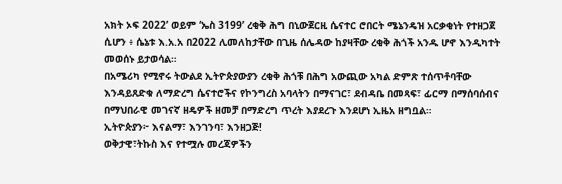አክት ኦፍ 2022’ ወይም ‘ኤስ 3199’ ረቂቅ ሕግ በኒውጀርዚ ሴናተር ሮበርት ሜኔንዴዝ አርቃቂነት የተዘጋጀ ሲሆን ፥ ሴኔቱ እ.አ.አ በ2022 ሊመለከታቸው በጊዜ ሰሌዳው ከያዛቸው ረቂቅ ሕጎች አንዱ ሆኖ እንዲካተት መወሰኑ ይታወሳል።
በአሜሪካ የሚኖሩ ትውልደ ኢትዮጵያውያን ረቂቅ ሕጎቹ በሕግ አውጪው አካል ድምጽ ተሰጥቶባቸው እንዳይጸድቁ ለማድረግ ሴናተሮችና የኮንግረስ አባላትን በማናገር፣ ደብዳቤ በመጻፍ፣ ፊርማ በማሰባሰብና በማህበራዊ መገናኛ ዘዴዎች ዘመቻ በማድረግ ጥረት እያደረጉ እንደሆነ ኢዜአ ዘግቧል።
ኢትዮጵያን፦ እናልማ፣ እንገንባ፣ እንዘጋጅ!
ወቅታዊ፣ትኩስ እና የተሟሉ መረጃዎችን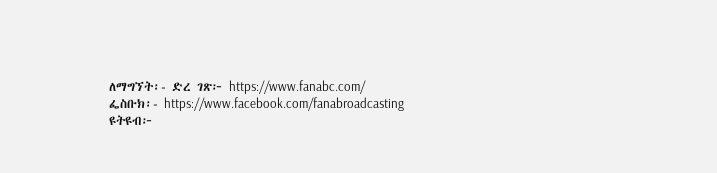ለማግኘት፡- ድረ ገጽ፦ https://www.fanabc.com/ ፌስቡክ፡- https://www.facebook.com/fanabroadcasting ዩትዩብ፦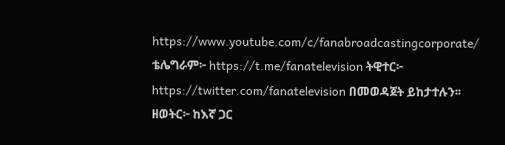https://www.youtube.com/c/fanabroadcastingcorporate/ ቴሌግራም፦ https://t.me/fanatelevision ትዊተር፦ https://twitter.com/fanatelevision በመወዳጀት ይከታተሉን፡፡
ዘወትር፦ ከእኛ ጋር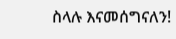ስላሉ እናመሰግናለን!